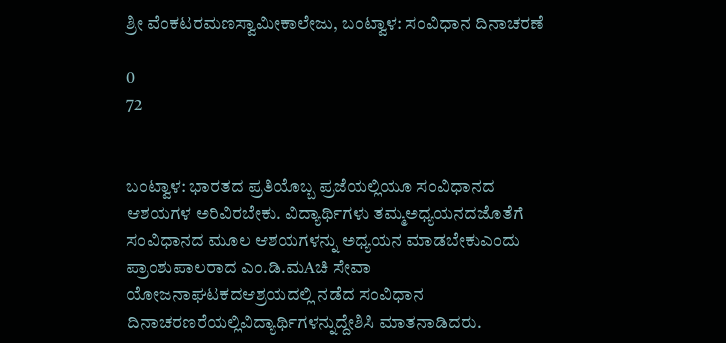ಶ್ರೀ ವೆಂಕಟರಮಣಸ್ವಾಮೀಕಾಲೇಜು, ಬಂಟ್ವಾಳ: ಸಂವಿಧಾನ ದಿನಾಚರಣೆ

0
72


ಬಂಟ್ವಾಳ: ಭಾರತದ ಪ್ರತಿಯೊಬ್ಬ ಪ್ರಜೆಯಲ್ಲಿಯೂ ಸಂವಿಧಾನದ ಆಶಯಗಳ ಅರಿವಿರಬೇಕು. ವಿದ್ಯಾರ್ಥಿಗಳು ತಮ್ಮಅಧ್ಯಯನದಜೊತೆಗೆ ಸಂವಿಧಾನದ ಮೂಲ ಆಶಯಗಳನ್ನು ಅಧ್ಯಯನ ಮಾಡಬೇಕುಎಂದು ಪ್ರಾಂಶುಪಾಲರಾದ ಎಂ.ಡಿ.ಮAಚಿ ಸೇವಾ ಯೋಜನಾಘಟಕದಆಶ್ರಯದಲ್ಲಿ ನಡೆದ ಸಂವಿಧಾನ ದಿನಾಚರಣರೆಯಲ್ಲಿವಿದ್ಯಾರ್ಥಿಗಳನ್ನುದ್ದೇಶಿಸಿ ಮಾತನಾಡಿದರು.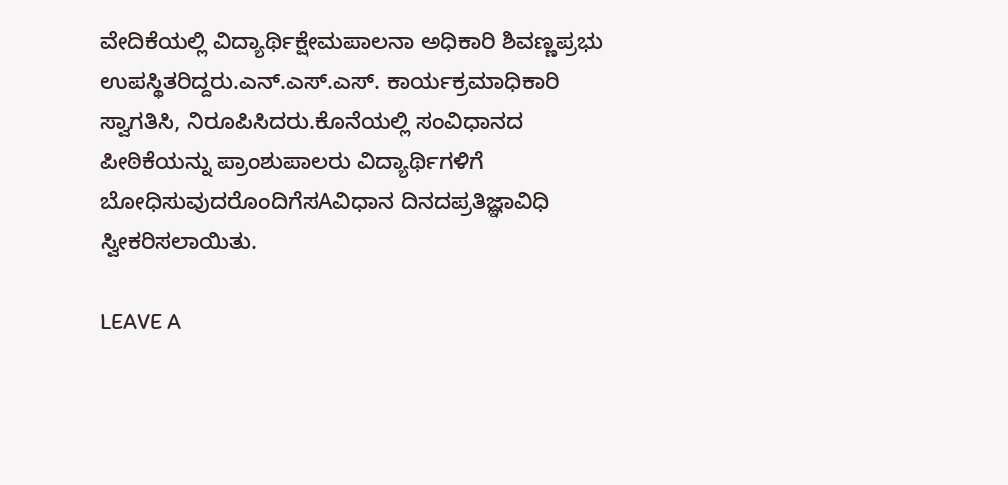ವೇದಿಕೆಯಲ್ಲಿ ವಿದ್ಯಾರ್ಥಿಕ್ಷೇಮಪಾಲನಾ ಅಧಿಕಾರಿ ಶಿವಣ್ಣಪ್ರಭು ಉಪಸ್ಥಿತರಿದ್ದರು.ಎನ್.ಎಸ್.ಎಸ್. ಕಾರ್ಯಕ್ರಮಾಧಿಕಾರಿ ಸ್ವಾಗತಿಸಿ, ನಿರೂಪಿಸಿದರು.ಕೊನೆಯಲ್ಲಿ ಸಂವಿಧಾನದ ಪೀಠಿಕೆಯನ್ನು ಪ್ರಾಂಶುಪಾಲರು ವಿದ್ಯಾರ್ಥಿಗಳಿಗೆ ಬೋಧಿಸುವುದರೊಂದಿಗೆಸAವಿಧಾನ ದಿನದಪ್ರತಿಜ್ಞಾವಿಧಿ ಸ್ವೀಕರಿಸಲಾಯಿತು.

LEAVE A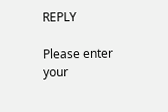REPLY

Please enter your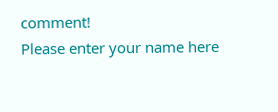comment!
Please enter your name here